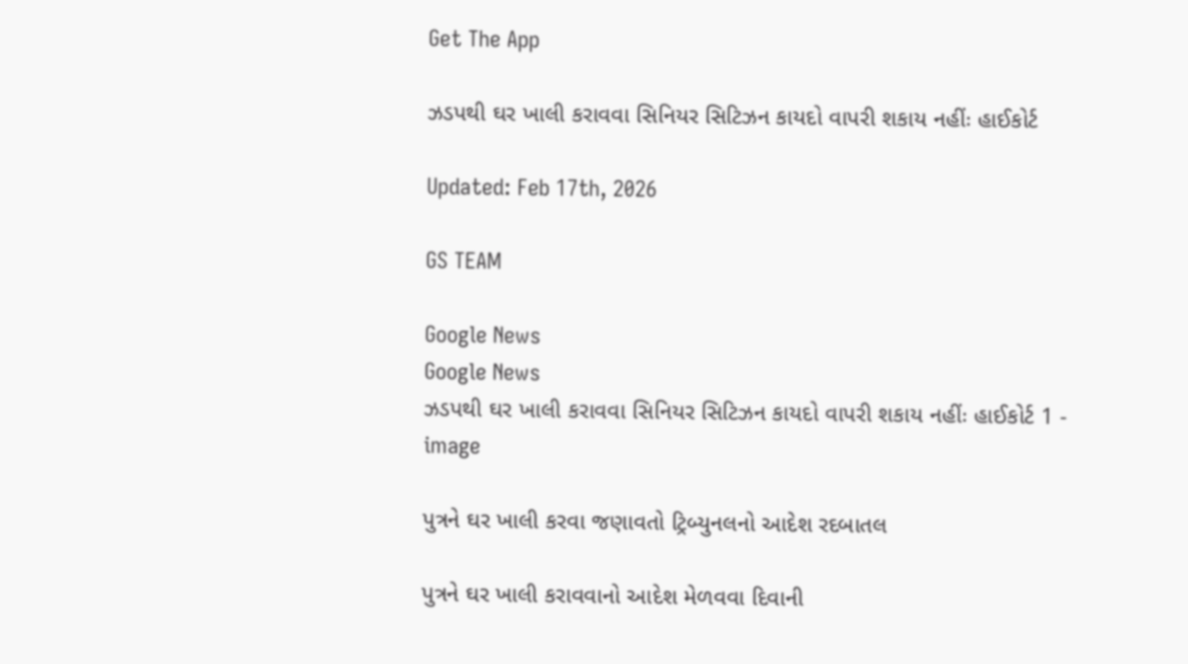Get The App

ઝડપથી ઘર ખાલી કરાવવા સિનિયર સિટિઝન કાયદો વાપરી શકાય નહીંઃ હાઈકોર્ટ

Updated: Feb 17th, 2026

GS TEAM

Google News
Google News
ઝડપથી ઘર ખાલી કરાવવા સિનિયર સિટિઝન કાયદો વાપરી શકાય નહીંઃ હાઈકોર્ટ 1 - image

પુત્રને ઘર ખાલી કરવા જણાવતો ટ્રિબ્યુનલનો આદેશ રદબાતલ

પુત્રને ઘર ખાલી કરાવવાનો આદેશ મેળવવા દિવાની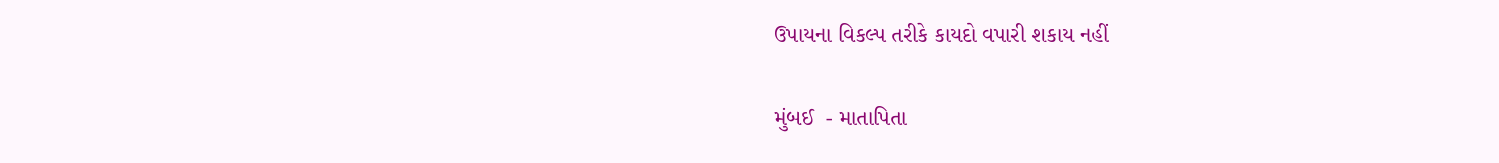ઉપાયના વિકલ્પ તરીકે કાયદો વપારી શકાય નહીં

મુંબઈ  - માતાપિતા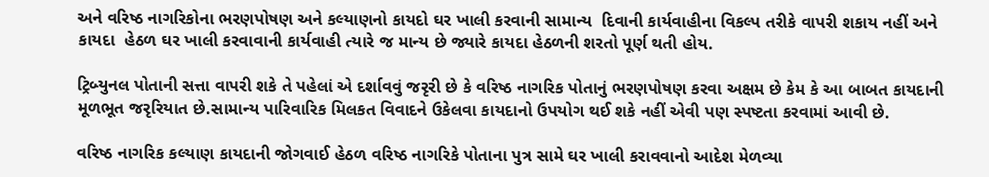અને વરિષ્ઠ નાગરિકોના ભરણપોષણ અને કલ્યાણનો કાયદો ઘર ખાલી કરવાની સામાન્ય  દિવાની કાર્યવાહીના વિકલ્પ તરીકે વાપરી શકાય નહીં અને કાયદા  હેઠળ ઘર ખાલી કરવાવાની કાર્યવાહી ત્યારે જ માન્ય છે જ્યારે કાયદા હેઠળની શરતો પૂર્ણ થતી હોય.

ટ્રિબ્યુનલ પોતાની સત્તા વાપરી શકે તે પહેલાં એ દર્શાવવું જરૃરી છે કે વરિષ્ઠ નાગરિક પોતાનું ભરણપોષણ કરવા અક્ષમ છે કેમ કે આ બાબત કાયદાની મૂળભૂત જરૃરિયાત છે.સામાન્ય પારિવારિક મિલકત વિવાદને ઉકેલવા કાયદાનો ઉપયોગ થઈ શકે નહીં એવી પણ સ્પષ્ટતા કરવામાં આવી છે.

વરિષ્ઠ નાગરિક કલ્યાણ કાયદાની જોગવાઈ હેઠળ વરિષ્ઠ નાગરિકે પોતાના પુત્ર સામે ઘર ખાલી કરાવવાનો આદેશ મેળવ્યા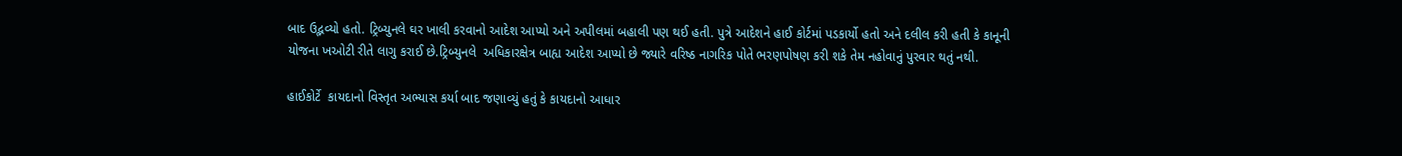બાદ ઉદ્ભવ્યો હતો. ટ્રિબ્યુનલે ઘર ખાલી કરવાનો આદેશ આપ્યો અને અપીલમાં બહાલી પણ થઈ હતી. પુત્રે આદેશને હાઈ કોર્ટમાં પડકાર્યો હતો અને દલીલ કરી હતી કે કાનૂની યોજના ખઓટી રીતે લાગુ કરાઈ છે.ટ્રિબ્યુનલે  અધિકારક્ષેત્ર બાહ્ય આદેશ આપ્યો છે જ્યારે વરિષ્ઠ નાગરિક પોતે ભરણપોષણ કરી શકે તેમ નહોવાનું પુરવાર થતું નથી.

હાઈકોર્ટે  કાયદાનો વિસ્તૃત અભ્યાસ કર્યા બાદ જણાવ્યું હતું કે કાયદાનો આધાર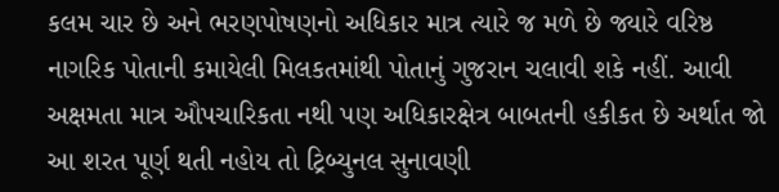કલમ ચાર છે અને ભરણપોષણનો અધિકાર માત્ર ત્યારે જ મળે છે જ્યારે વરિષ્ઠ નાગરિક પોતાની કમાયેલી મિલકતમાંથી પોતાનું ગુજરાન ચલાવી શકે નહીં. આવી અક્ષમતા માત્ર ઔપચારિકતા નથી પણ અધિકારક્ષેત્ર બાબતની હકીકત છે અર્થાત જો આ શરત પૂર્ણ થતી નહોય તો ટ્રિબ્યુનલ સુનાવણી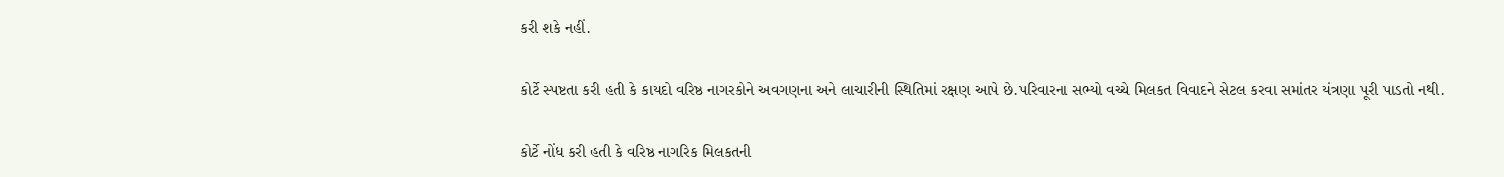કરી શકે નહીં.

કોર્ટે સ્પષ્ટતા કરી હતી કે કાયદો વરિષ્ઠ નાગરકોને અવગણના અને લાચારીની સ્થિતિમાં રક્ષણ આપે છે.પરિવારના સભ્યો વચ્ચે મિલકત વિવાદને સેટલ કરવા સમાંતર યંત્રણા પૂરી પાડતો નથી.

કોર્ટે નોંધ કરી હતી કે વરિષ્ઠ નાગરિક મિલકતની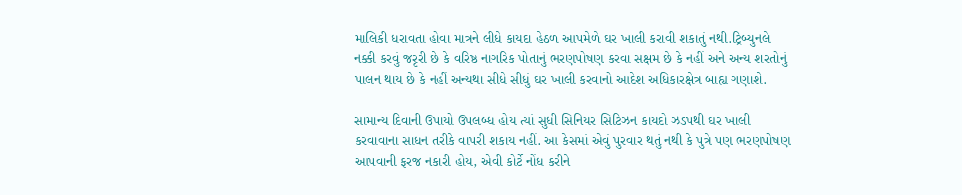માલિકી ધરાવતા હોવા માત્રને લીધે કાયદા હેઠળ આપમેળે ઘર ખાલી કરાવી શકાતું નથી.ટ્રિબ્યુનલે નક્કી કરવું જરૃરી છે કે વરિષ્ઠ નાગરિક પોતાનું ભરણપોષણ કરવા સક્ષમ છે કે નહીં અને અન્ય શરતોનું પાલન થાય છે કે નહીં અન્યથા સીધે સીધું ઘર ખાલી કરવાનો આદેશ અધિકારક્ષેત્ર બાહ્ય ગણાશે.

સામાન્ય દિવાની ઉપાયો ઉપલબ્ધ હોય ત્યાં સુધી સિનિયર સિટિઝન કાયદો ઝડપથી ઘર ખાલી કરવાવાના સાધન તરીકે વાપરી શકાય નહીં. આ કેસમાં એવું પુરવાર થતું નથી કે પુત્રે પણ ભરણપોષણ આપવાની ફરજ નકારી હોય, એવી કોર્ટે નોંધ કરીને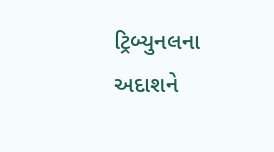ટ્રિબ્યુનલના અદાશને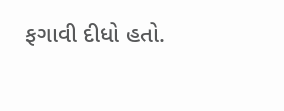ફગાવી દીધો હતો.